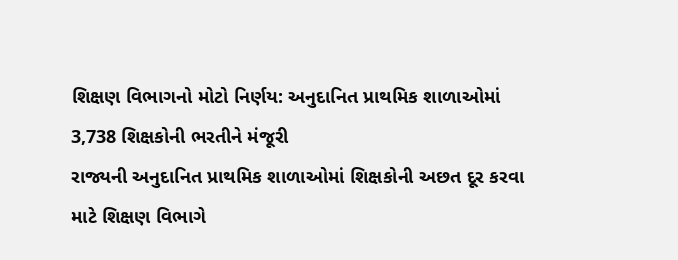શિક્ષણ વિભાગનો મોટો નિર્ણય: અનુદાનિત પ્રાથમિક શાળાઓમાં 3,738 શિક્ષકોની ભરતીને મંજૂરી
રાજ્યની અનુદાનિત પ્રાથમિક શાળાઓમાં શિક્ષકોની અછત દૂર કરવા માટે શિક્ષણ વિભાગે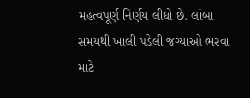મહત્વપૂર્ણ નિર્ણય લીધો છે. લાંબા સમયથી ખાલી પડેલી જગ્યાઓ ભરવા માટે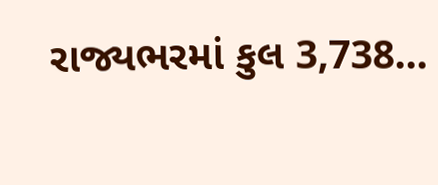રાજ્યભરમાં કુલ 3,738...